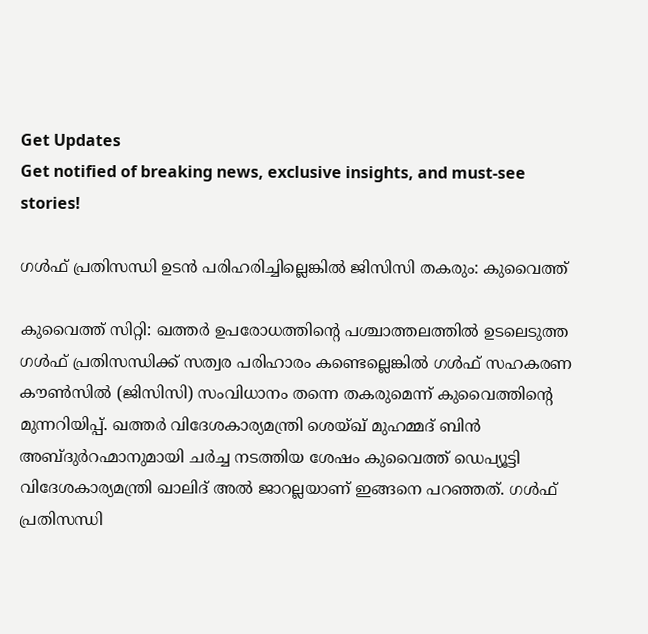Get Updates
Get notified of breaking news, exclusive insights, and must-see stories!

ഗള്‍ഫ് പ്രതിസന്ധി ഉടന്‍ പരിഹരിച്ചില്ലെങ്കില്‍ ജിസിസി തകരും: കുവൈത്ത്

കുവൈത്ത് സിറ്റി: ഖത്തര്‍ ഉപരോധത്തിന്റെ പശ്ചാത്തലത്തില്‍ ഉടലെടുത്ത ഗള്‍ഫ് പ്രതിസന്ധിക്ക് സത്വര പരിഹാരം കണ്ടെല്ലെങ്കില്‍ ഗള്‍ഫ് സഹകരണ കൗണ്‍സില്‍ (ജിസിസി) സംവിധാനം തന്നെ തകരുമെന്ന് കുവൈത്തിന്റെ മുന്നറിയിപ്പ്. ഖത്തര്‍ വിദേശകാര്യമന്ത്രി ശെയ്ഖ് മുഹമ്മദ് ബിന്‍ അബ്ദുര്‍റഹ്മാനുമായി ചര്‍ച്ച നടത്തിയ ശേഷം കുവൈത്ത് ഡെപ്യൂട്ടി വിദേശകാര്യമന്ത്രി ഖാലിദ് അല്‍ ജാറല്ലയാണ് ഇങ്ങനെ പറഞ്ഞത്. ഗള്‍ഫ് പ്രതിസന്ധി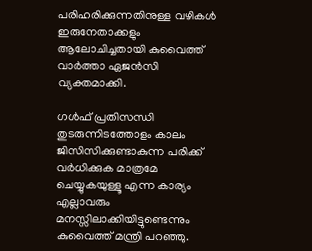പരിഹരിക്കുന്നതിനുള്ള വഴികള്‍ ഇരുനേതാക്കളും ആലോചിച്ചതായി കുവൈത്ത് വാര്‍ത്താ ഏജന്‍സി വ്യക്തമാക്കി.

ഗള്‍ഫ് പ്രതിസന്ധി തുടരുന്നിടത്തോളം കാലം ജിസിസിക്കുണ്ടാകുന്ന പരിക്ക് വര്‍ധിക്കുക മാത്രമേ ചെയ്യുകയുള്ളൂ എന്ന കാര്യം എല്ലാവരും മനസ്സിലാക്കിയിട്ടുണ്ടെന്നും കുവൈത്ത് മന്ത്രി പറഞ്ഞു.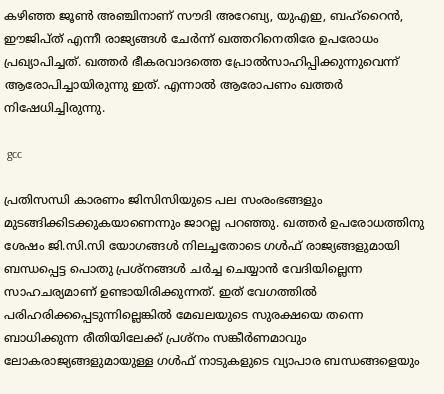കഴിഞ്ഞ ജൂണ്‍ അഞ്ചിനാണ് സൗദി അറേബ്യ, യുഎഇ, ബഹ്‌റൈന്‍, ഈജിപ്ത് എന്നീ രാജ്യങ്ങള്‍ ചേര്‍ന്ന് ഖത്തറിനെതിരേ ഉപരോധം പ്രഖ്യാപിച്ചത്. ഖത്തര്‍ ഭീകരവാദത്തെ പ്രോല്‍സാഹിപ്പിക്കുന്നുവെന്ന് ആരോപിച്ചായിരുന്നു ഇത്. എന്നാല്‍ ആരോപണം ഖത്തര്‍ നിഷേധിച്ചിരുന്നു.

 gcc

പ്രതിസന്ധി കാരണം ജിസിസിയുടെ പല സംരംഭങ്ങളും മുടങ്ങിക്കിടക്കുകയാണെന്നും ജാറല്ല പറഞ്ഞു. ഖത്തര്‍ ഉപരോധത്തിനു ശേഷം ജി.സി.സി യോഗങ്ങള്‍ നിലച്ചതോടെ ഗള്‍ഫ് രാജ്യങ്ങളുമായി ബന്ധപ്പെട്ട പൊതു പ്രശ്‌നങ്ങള്‍ ചര്‍ച്ച ചെയ്യാന്‍ വേദിയില്ലെന്ന സാഹചര്യമാണ് ഉണ്ടായിരിക്കുന്നത്. ഇത് വേഗത്തില്‍ പരിഹരിക്കപ്പെടുന്നില്ലെങ്കില്‍ മേഖലയുടെ സുരക്ഷയെ തന്നെ ബാധിക്കുന്ന രീതിയിലേക്ക് പ്രശ്‌നം സങ്കീര്‍ണമാവും ലോകരാജ്യങ്ങളുമായുള്ള ഗള്‍ഫ് നാടുകളുടെ വ്യാപാര ബന്ധങ്ങളെയും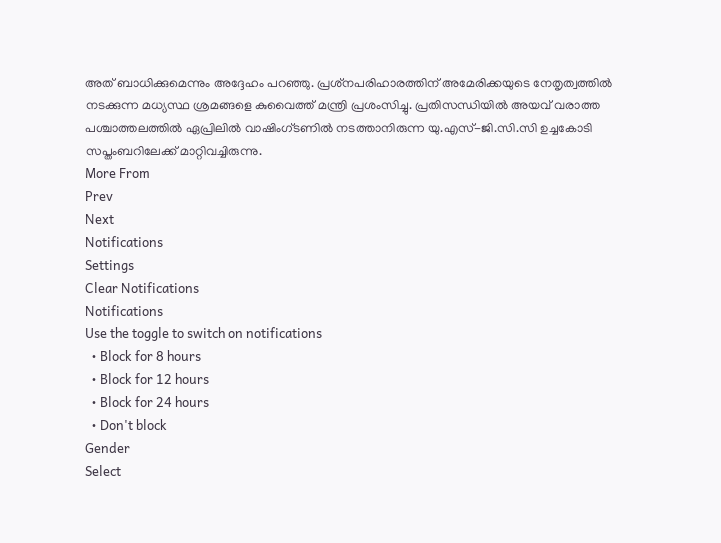അത് ബാധിക്കുമെന്നും അദ്ദേഹം പറഞ്ഞു. പ്രശ്‌നപരിഹാരത്തിന് അമേരിക്കയുടെ നേതൃത്വത്തില്‍ നടക്കുന്ന മധ്യസ്ഥ ശ്രമങ്ങളെ കുവൈത്ത് മന്ത്രി പ്രശംസിച്ചു. പ്രതിസന്ധിയില്‍ അയവ് വരാത്ത പശ്ചാത്തലത്തില്‍ ഏപ്രിലില്‍ വാഷിംഗ്ടണില്‍ നടത്താനിരുന്ന യു.എസ്-ജി.സി.സി ഉച്ചകോടി സപ്തംബറിലേക്ക് മാറ്റിവച്ചിരുന്നു.
More From
Prev
Next
Notifications
Settings
Clear Notifications
Notifications
Use the toggle to switch on notifications
  • Block for 8 hours
  • Block for 12 hours
  • Block for 24 hours
  • Don't block
Gender
Select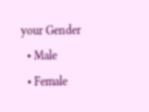your Gender
  • Male
  • Female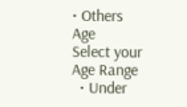• Others
Age
Select your Age Range
  • Under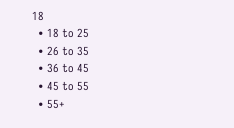18
  • 18 to 25
  • 26 to 35
  • 36 to 45
  • 45 to 55
  • 55+